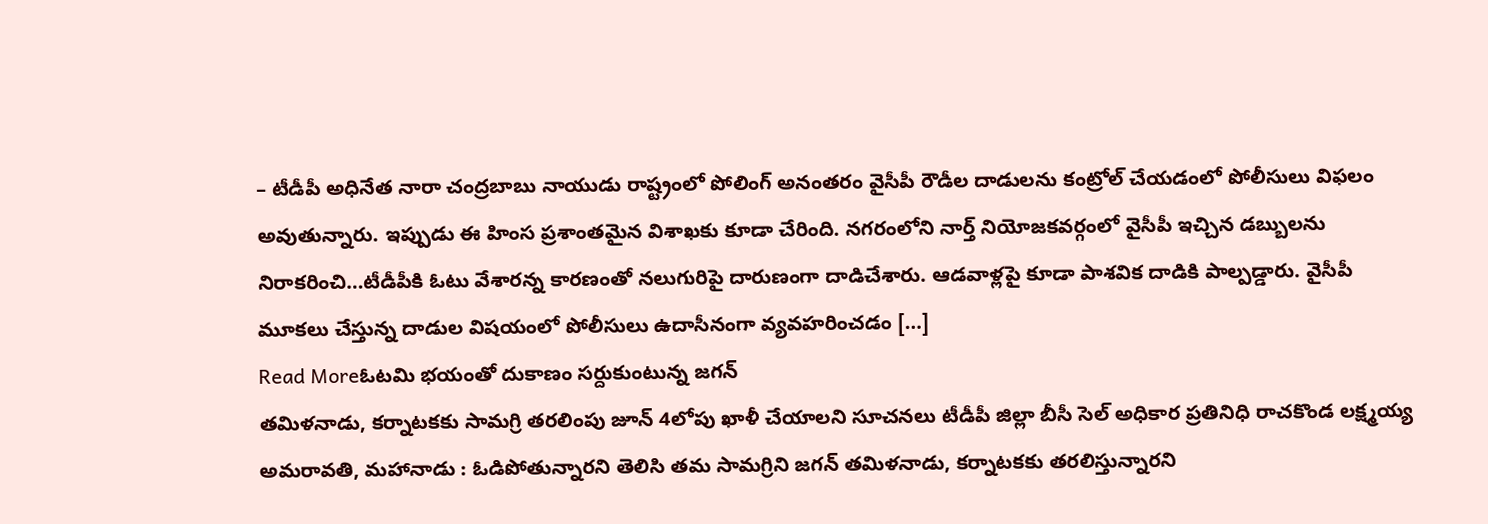– టీడీపీ అధినేత నారా చంద్రబాబు నాయుడు రాష్ట్రంలో పోలింగ్ అనంతరం వైసీపీ రౌడీల దాడులను కంట్రోల్ చేయడంలో పోలీసులు విఫలం అవుతున్నారు. ఇప్పుడు ఈ హింస ప్రశాంతమైన విశాఖకు కూడా చేరింది. నగరంలోని నార్త్ నియోజకవర్గంలో వైసీపీ ఇచ్చిన డబ్బులను నిరాకరించి…టీడీపీకి ఓటు వేశారన్న కారణంతో నలుగురిపై దారుణంగా దాడిచేశారు. ఆడవాళ్లపై కూడా పాశవిక దాడికి పాల్పడ్డారు. వైసీపీ మూకలు చేస్తున్న దాడుల విషయంలో పోలీసులు ఉదాసీనంగా వ్యవహరించడం […]
Read Moreఓటమి భయంతో దుకాణం సర్దుకుంటున్న జగన్
తమిళనాడు, కర్నాటకకు సామగ్రి తరలింపు జూన్ 4లోపు ఖాళీ చేయాలని సూచనలు టీడీపీ జిల్లా బీసీ సెల్ అధికార ప్రతినిధి రాచకొండ లక్ష్మయ్య అమరావతి, మహానాడు : ఓడిపోతున్నారని తెలిసి తమ సామగ్రిని జగన్ తమిళనాడు, కర్నాటకకు తరలిస్తున్నారని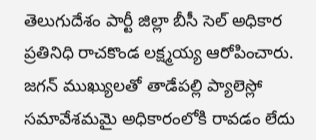తెలుగుదేశం పార్టీ జిల్లా బీసీ సెల్ అధికార ప్రతినిధి రాచకొండ లక్ష్మయ్య ఆరోపించారు. జగన్ ముఖ్యులతో తాడేపల్లి ప్యాలెస్లో సమావేశమమై అధికారంలోకి రావడం లేదు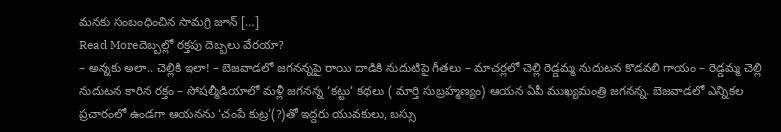మనకు సంబంధించిన సామగ్రి జూన్ […]
Read Moreదెబ్బల్లో రక్తపు దెబ్బలు వేరయా?
– అన్నకు అలా.. చెల్లికి ఇలా! – బెజవాడలో జగనన్నపై రాయి దాడికి నుదుటిపై గీతలు – మాచర్లలో చెల్లి రెడ్డమ్మ నుదుటన కొడవలి గాయం – రెడ్డమ్మ చెల్లి నుదుటన కారిన రక్తం – సోషల్మీడియాలో మళ్లీ జగనన్న ‘కట్టు’ కథలు ( మార్తి సుబ్రహ్మణ్యం) ఆయన ఏపీ ముఖ్యమంత్రి జగనన్న. బెజవాడలో ఎన్నికల ప్రచారంలో ఉండగా ఆయనను ‘చంపే కుట్ర’(?)తో ఇద్దరు యువకులు, బస్సు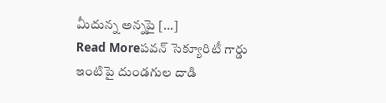మీదున్న అన్నపై […]
Read Moreపవన్ సెక్యూరిటీ గార్డు ఇంటిపై దుండగుల దాడి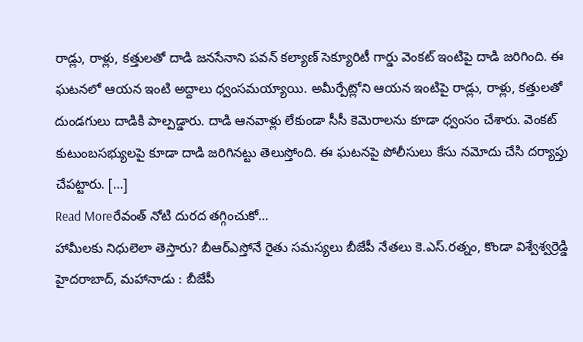రాడ్లు, రాళ్లు, కత్తులతో దాడి జనసేనాని పవన్ కల్యాణ్ సెక్యూరిటీ గార్డు వెంకట్ ఇంటిపై దాడి జరిగింది. ఈ ఘటనలో ఆయన ఇంటి అద్దాలు ధ్వంసమయ్యాయి. అమీర్పేట్లోని ఆయన ఇంటిపై రాడ్లు, రాళ్లు, కత్తులతో దుండగులు దాడికి పాల్పడ్డారు. దాడి ఆనవాళ్లు లేకుండా సీసీ కెమెరాలను కూడా ధ్వంసం చేశారు. వెంకట్ కుటుంబసభ్యులపై కూడా దాడి జరిగినట్టు తెలుస్తోంది. ఈ ఘటనపై పోలీసులు కేసు నమోదు చేసి దర్యాప్తు చేపట్టారు. […]
Read Moreరేవంత్ నోటి దురద తగ్గించుకో…
హామీలకు నిధులెలా తెస్తారు? బీఆర్ఎస్తోనే రైతు సమస్యలు బీజేపీ నేతలు కె.ఎస్.రత్నం, కొండా విశ్వేశ్వర్రెడ్డి హైదరాబాద్, మహానాడు : బీజేపీ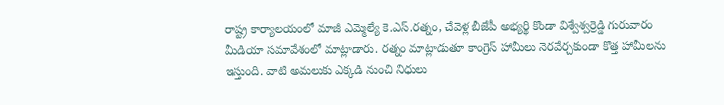రాష్ట్ర కార్యాలయంలో మాజీ ఎమ్మెల్యే కె.ఎస్.రత్నం, చేవెళ్ల బీజేపీ అభ్యర్థి కొండా విశ్వేశ్వర్రెడ్డి గురువారం మీడియా సమావేశంలో మాట్లాడారు. రత్నం మాట్లాడుతూ కాంగ్రెస్ హామీలు నెరవేర్చకుండా కొత్త హామీలను ఇస్తుంది. వాటి అమలుకు ఎక్కడి నుంచి నిధులు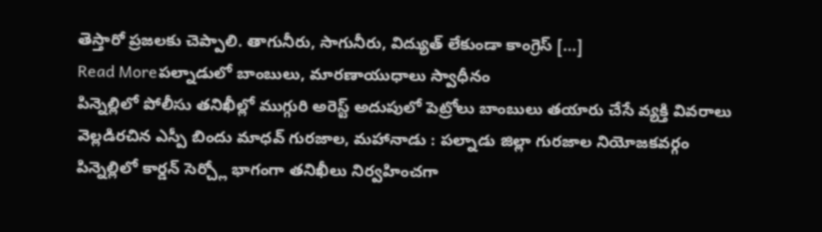తెస్తారో ప్రజలకు చెప్పాలి. తాగునీరు, సాగునీరు, విద్యుత్ లేకుండా కాంగ్రెస్ […]
Read Moreపల్నాడులో బాంబులు, మారణాయుధాలు స్వాధీనం
పిన్నెల్లిలో పోలీసు తనిఖీల్లో ముగ్గురి అరెస్ట్ అదుపులో పెట్రోలు బాంబులు తయారు చేసే వ్యక్తి వివరాలు వెల్లడిరచిన ఎస్పీ బిందు మాధవ్ గురజాల, మహానాడు : పల్నాడు జిల్లా గురజాల నియోజకవర్గం పిన్నెల్లిలో కార్డన్ సెర్చ్లో భాగంగా తనిఖీలు నిర్వహించగా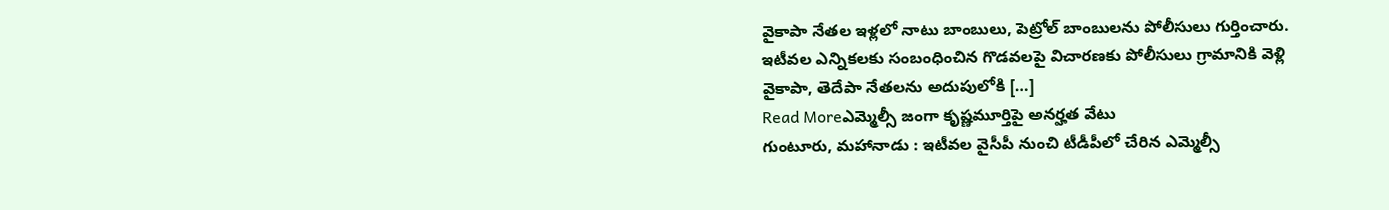వైకాపా నేతల ఇళ్లలో నాటు బాంబులు, పెట్రోల్ బాంబులను పోలీసులు గుర్తించారు. ఇటీవల ఎన్నికలకు సంబంధించిన గొడవలపై విచారణకు పోలీసులు గ్రామానికి వెళ్లి వైకాపా, తెదేపా నేతలను అదుపులోకి […]
Read Moreఎమ్మెల్సీ జంగా కృష్ణమూర్తిపై అనర్హత వేటు
గుంటూరు, మహానాడు : ఇటీవల వైసీపీ నుంచి టీడీపీలో చేరిన ఎమ్మెల్సీ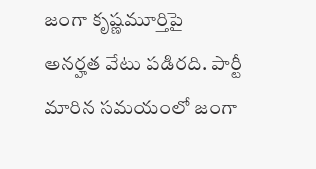జంగా కృష్ణమూర్తిపై అనర్హత వేటు పడిరది. పార్టీ మారిన సమయంలో జంగా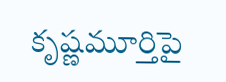కృష్ణమూర్తిపై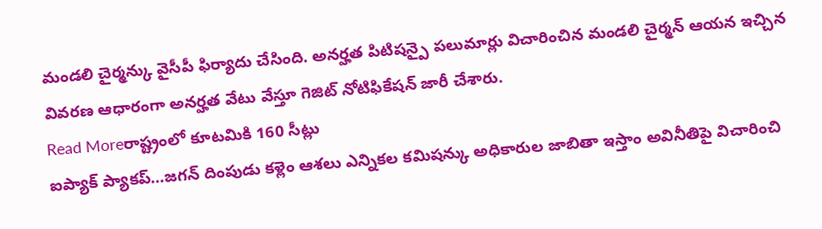మండలి చైర్మన్కు వైసీపీ ఫిర్యాదు చేసింది. అనర్హత పిటిషన్పై పలుమార్లు విచారించిన మండలి చైర్మన్ ఆయన ఇచ్చిన వివరణ ఆధారంగా అనర్హత వేటు వేస్తూ గెజిట్ నోటిఫికేషన్ జారీ చేశారు.
Read Moreరాష్ట్రంలో కూటమికి 160 సీట్లు
ఐప్యాక్ ప్యాకప్…జగన్ దింపుడు కళ్లెం ఆశలు ఎన్నికల కమిషన్కు అధికారుల జాబితా ఇస్తాం అవినీతిపై విచారించి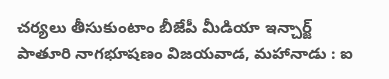చర్యలు తీసుకుంటాం బీజేపీ మీడియా ఇన్చార్జ్ పాతూరి నాగభూషణం విజయవాడ, మహానాడు : ఐ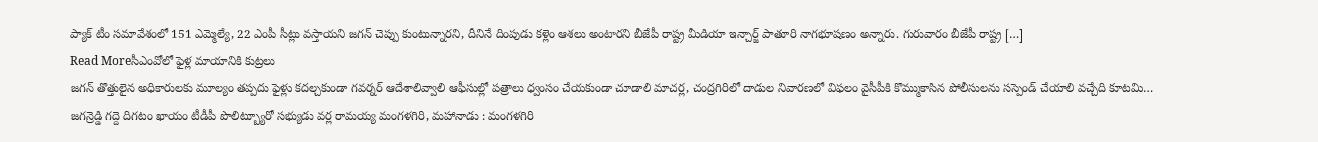ప్యాక్ టీం సమావేశంలో 151 ఎమ్మెల్యే, 22 ఎంపీ సీట్లు వస్తాయని జగన్ చెప్పు కుంటున్నారని, దీనినే దింపుడు కళ్లెం ఆశలు అంటారని బీజేపీ రాష్ట్ర మీడియా ఇన్చార్జ్ పాతూరి నాగభూషణం అన్నారు. గురువారం బీజేపీ రాష్ట్ర […]
Read Moreసీఎంవోలో ఫైళ్ల మాయానికి కుట్రలు
జగన్ తొత్తులైన అధికారులకు మూల్యం తప్పదు ఫైళ్లు కదల్చకుండా గవర్నర్ ఆదేశాలివ్వాలి ఆఫీసుల్లో పత్రాలు ధ్వంసం చేయకుండా చూడాలి మాచర్ల, చంద్రగిరిలో దాడుల నివారణలో విఫలం వైసీపీకి కొమ్ముకాసిన పోలీసులను సస్పెండ్ చేయాలి వచ్చేది కూటమి… జగన్రెడ్డి గద్దె దిగటం ఖాయం టీడీపీ పొలిట్బ్యూరో సభ్యుడు వర్ల రామయ్య మంగళగిరి, మహానాడు : మంగళగిరి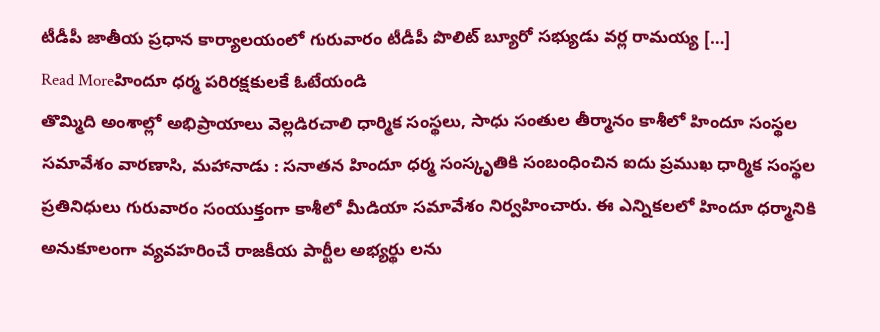టీడీపీ జాతీయ ప్రధాన కార్యాలయంలో గురువారం టీడీపీ పొలిట్ బ్యూరో సభ్యుడు వర్ల రామయ్య […]
Read Moreహిందూ ధర్మ పరిరక్షకులకే ఓటేయండి
తొమ్మిది అంశాల్లో అభిప్రాయాలు వెల్లడిరచాలి ధార్మిక సంస్థలు, సాధు సంతుల తీర్మానం కాశీలో హిందూ సంస్థల సమావేశం వారణాసి, మహానాడు : సనాతన హిందూ ధర్మ సంస్కృతికి సంబంధించిన ఐదు ప్రముఖ ధార్మిక సంస్థల ప్రతినిధులు గురువారం సంయుక్తంగా కాశీలో మీడియా సమావేశం నిర్వహించారు. ఈ ఎన్నికలలో హిందూ ధర్మానికి అనుకూలంగా వ్యవహరించే రాజకీయ పార్టీల అభ్యర్థు లను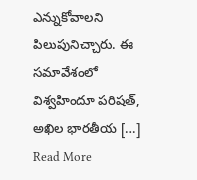ఎన్నుకోవాలని పిలుపునిచ్చారు. ఈ సమావేశంలో విశ్వహిందూ పరిషత్, అఖిల భారతీయ […]
Read More